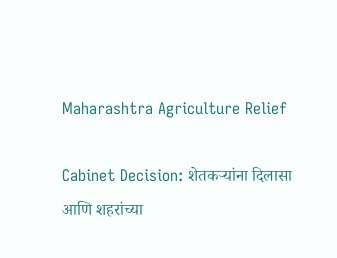Maharashtra Agriculture Relief

Cabinet Decision: शेतकऱ्यांना दिलासा आणि शहरांच्या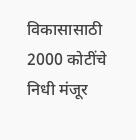विकासासाठी 2000 कोटींचे निधी मंजूर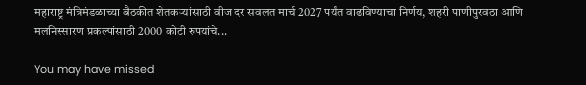महाराष्ट्र मंत्रिमंडळाच्या बैठकीत शेतकऱ्यांसाठी वीज दर सवलत मार्च 2027 पर्यंत वाढविण्याचा निर्णय, शहरी पाणीपुरवठा आणि मलनिस्सारण प्रकल्पांसाठी 2000 कोटी रुपयांचे...

You may have missed